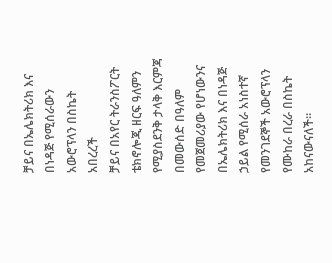ቻይና በኤሌክትሪክ እና በነዳጅ የሚሰራውን አውሮፕላን በስኬት አበረረች
ቻይና በአየር ትራንስፖርት ቴክኖሎጂ ዘርፍ ዓለምን የሚያስደንቅ ታላቅ እርምጃ በመውሰድ በዓለም የመጀመሪያው የሆነውንና በኤሌክትሪክ እና በነዳጅ ኃይል የሚሰራ አነስተኛ የመንገደኞች አውሮፕላን የሙከራ በረራ በስኬት አከናውናለች።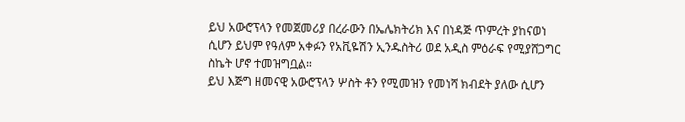ይህ አውሮፕላን የመጀመሪያ በረራውን በኤሌክትሪክ እና በነዳጅ ጥምረት ያከናወነ ሲሆን ይህም የዓለም አቀፉን የአቪዬሽን ኢንዱስትሪ ወደ አዲስ ምዕራፍ የሚያሸጋግር ስኬት ሆኖ ተመዝግቧል።
ይህ እጅግ ዘመናዊ አውሮፕላን ሦስት ቶን የሚመዝን የመነሻ ክብደት ያለው ሲሆን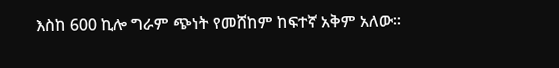እስከ 600 ኪሎ ግራም ጭነት የመሸከም ከፍተኛ አቅም አለው።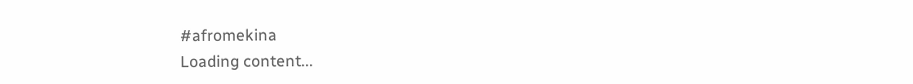#afromekina
Loading content...